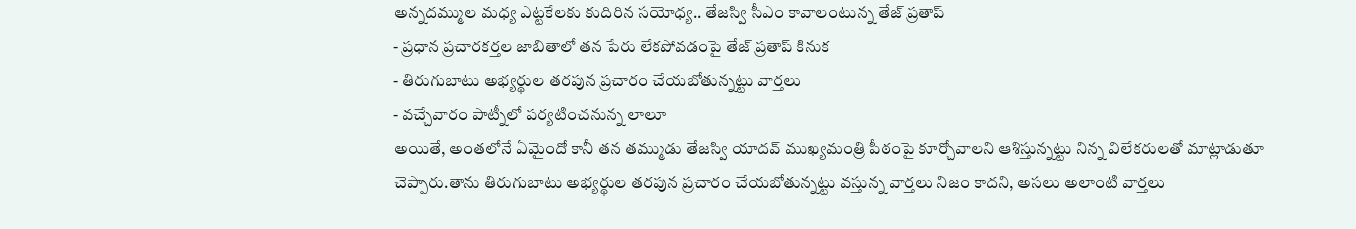అన్నదమ్ముల మధ్య ఎట్టకేలకు కుదిరిన సయోధ్య.. తేజస్వి సీఎం కావాలంటున్న తేజ్ ప్రతాప్
- ప్రధాన ప్రచారకర్తల జాబితాలో తన పేరు లేకపోవడంపై తేజ్ ప్రతాప్ కినుక
- తిరుగుబాటు అభ్యర్థుల తరపున ప్రచారం చేయబోతున్నట్టు వార్తలు
- వచ్చేవారం పాట్నీలో పర్యటించనున్న లాలూ
అయితే, అంతలోనే ఏమైందో కానీ తన తమ్ముడు తేజస్వి యాదవ్ ముఖ్యమంత్రి పీఠంపై కూర్చోవాలని ఆశిస్తున్నట్టు నిన్న విలేకరులతో మాట్లాడుతూ చెప్పారు.తాను తిరుగుబాటు అభ్యర్థుల తరపున ప్రచారం చేయబోతున్నట్టు వస్తున్న వార్తలు నిజం కాదని, అసలు అలాంటి వార్తలు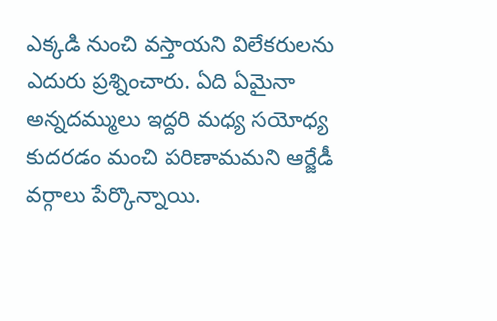ఎక్కడి నుంచి వస్తాయని విలేకరులను ఎదురు ప్రశ్నించారు. ఏది ఏమైనా అన్నదమ్ములు ఇద్దరి మధ్య సయోధ్య కుదరడం మంచి పరిణామమని ఆర్జేడీ వర్గాలు పేర్కొన్నాయి.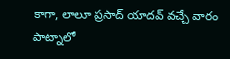కాగా, లాలూ ప్రసాద్ యాదవ్ వచ్చే వారం పాట్నాలో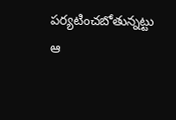పర్యటించబోతున్నట్టు ఆ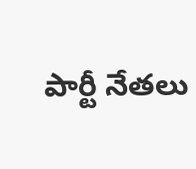పార్టీ నేతలు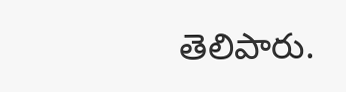తెలిపారు.